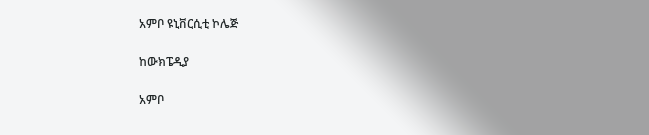አምቦ ዩኒቨርሲቲ ኮሌጅ

ከውክፔዲያ

አምቦ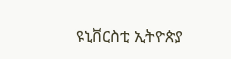ዩኒቨርስቲ ኢትዮጵያ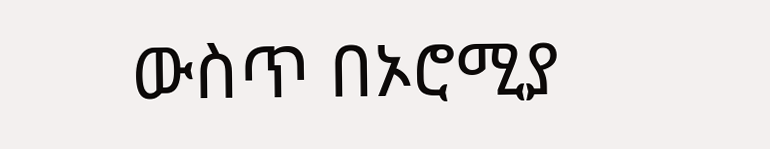ውስጥ በኦሮሚያ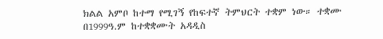ክልል አምቦ ከተማ የሚገኝ የከፍተኛ ትምህርት ተቋም ነው። ተቋሙ በ1999ዓ.ም ከተቋቋሙት አዳዲስ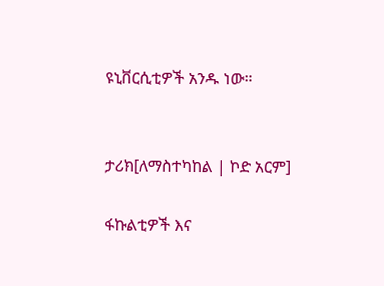ዩኒቨርሲቲዎች አንዱ ነው።


ታሪክ[ለማስተካከል | ኮድ አርም]

ፋኩልቲዎች እና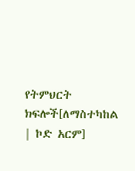የትምህርት ክፍሎች[ለማስተካከል | ኮድ አርም]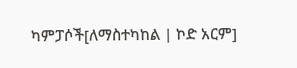ካምፓሶች[ለማስተካከል | ኮድ አርም]